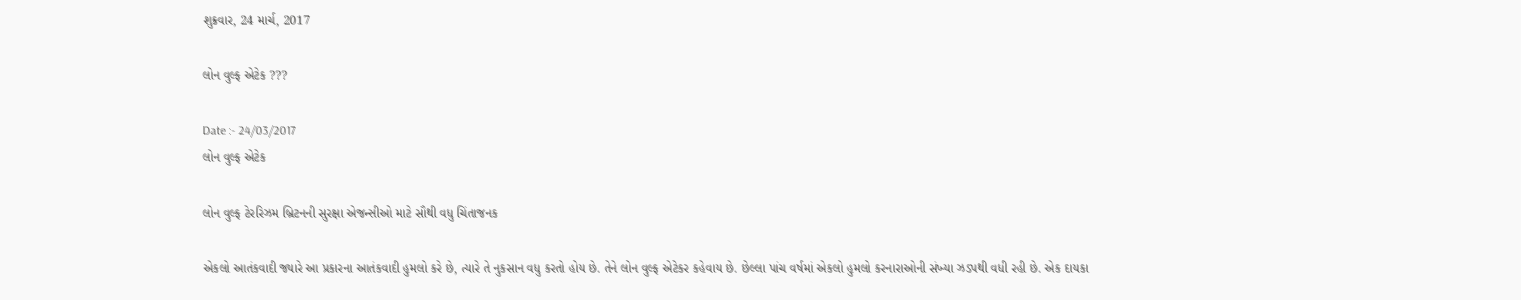શુક્રવાર, 24 માર્ચ, 2017

લોન વુલ્ફ એટેક ???

Date :- 24/03/2017
લોન વુલ્ફ એટેક

લોન વુલ્ફ ટેરરિઝમ બ્રિટનની સુરક્ષા એજન્સીઓ માટે સૌથી વધુ ચિંતાજનક

એકલો આતંકવાદી જ્યારે આ પ્રકારના આતંકવાદી હુમલો કરે છે, ત્યારે તે નુકસાન વધુ કરતો હોય છે. તેને લોન વુલ્ફ એટેકર કહેવાય છે. છેલ્લા પાંચ વર્ષમાં એકલો હુમલો કરનારાઓની સંખ્યા ઝડપથી વધી રહી છે. એક દાયકા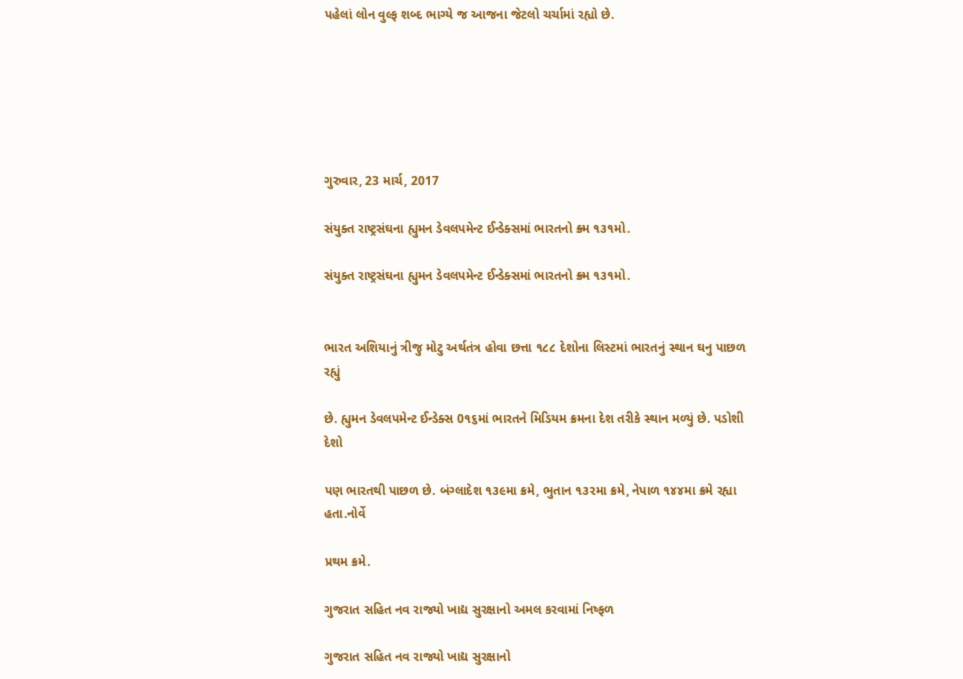પહેલાં લોન વુલ્ફ શબ્દ ભાગ્યે જ આજના જેટલો ચર્ચામાં રહ્યો છે.






ગુરુવાર, 23 માર્ચ, 2017

સંયુક્ત રાષ્ટ્રસંઘના હ્યુમન ડેવલપમેન્ટ ઈન્ડેક્સમાં ભારતનો ક્ર્મ ૧૩૧મો.

સંયુક્ત રાષ્ટ્રસંઘના હ્યુમન ડેવલપમેન્ટ ઈન્ડેક્સમાં ભારતનો ક્ર્મ ૧૩૧મો.


ભારત અશિયાનું ત્રીજુ મોટુ અર્થતંત્ર હોવા છત્તા ૧૮૮ દેશોના લિસ્ટમાં ભારતનું સ્થાન ઘનુ પાછળ રહ્યું

છે. હ્યુમન ડેવલપમેન્ટ ઈન્ડેક્સ 0૧૬માં ભારતને મિડિયમ ક્રમના દેશ તરીકે સ્થાન મળ્યું છે. પડોશી દેશો

પણ ભારતથી પાછળ છે. બંગ્લાદેશ ૧૩૯મા ક્રમે, ભુતાન ૧૩૨મા ક્રમે, નેપાળ ૧૪૪મા ક્રમે રહ્યા હતા.નોર્વે

પ્રથમ ક્રમે.

ગુજરાત સહિત નવ રાજ્યો ખાદ્ય સુરક્ષાનો અમલ કરવામાં નિષ્ફળ

ગુજરાત સહિત નવ રાજ્યો ખાદ્ય સુરક્ષાનો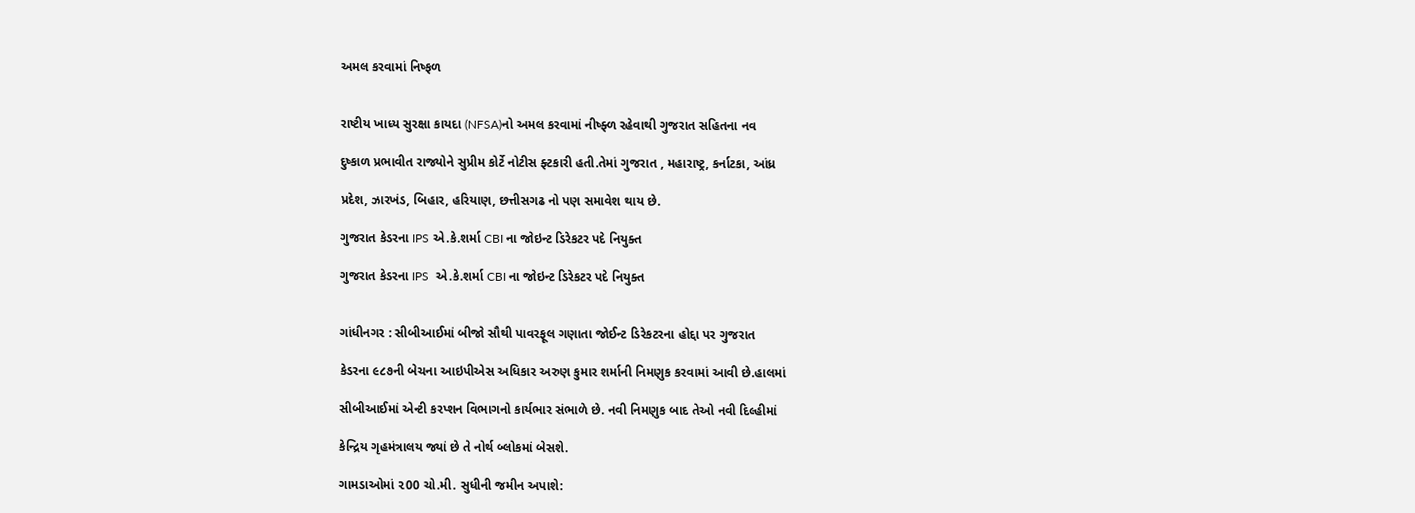અમલ કરવામાં નિષ્ફળ


રાષ્ટીય ખાધ્ય સુરક્ષા કાયદા (NFSA)નો અમલ કરવામાં નીષ્ફ્ળ રહેવાથી ગુજરાત સહિતના નવ

દુષ્કાળ પ્રભાવીત રાજ્યોને સુપ્રીમ કોર્ટે નોટીસ ફ્ટકારી હતી.તેમાં ગુજરાત , મહારાષ્ટ્ર, કર્નાટકા, આંધ્ર

પ્રદેશ, ઝારખંડ, બિહાર, હરિયાણ, છત્તીસગઢ નો પણ સમાવેશ થાય છે.

ગુજરાત કેડરના IPS એ.કે.શર્મા CBI ના જોઇન્ટ ડિરેકટર પદે નિયુક્ત

ગુજરાત કેડરના IPS  એ.કે.શર્મા CBI ના જોઇન્ટ ડિરેકટર પદે નિયુક્ત


ગાંધીનગર : સીબીઆઈમાં બીજો સૌથી પાવરફૂલ ગણાતા જોઈન્ટ ડિરેકટરના હોદ્દા પર ગુજરાત

કેડરના ૯૮૭ની બેચના આઇપીએસ અધિકાર અરુણ કુમાર શર્માની નિમણુક કરવામાં આવી છે.હાલમાં

સીબીઆઈમાં એન્ટી કરપ્શન વિભાગનો કાર્યભાર સંભાળે છે. નવી નિમણુક બાદ તેઓ નવી દિલ્હીમાં

કેન્દ્રિય ગૃહમંત્રાલય જ્યાં છે તે નોર્થ બ્લોકમાં બેસશે.

ગામડાઓમાં ૨00 ચો.મી. સુધીની જમીન અપાશે: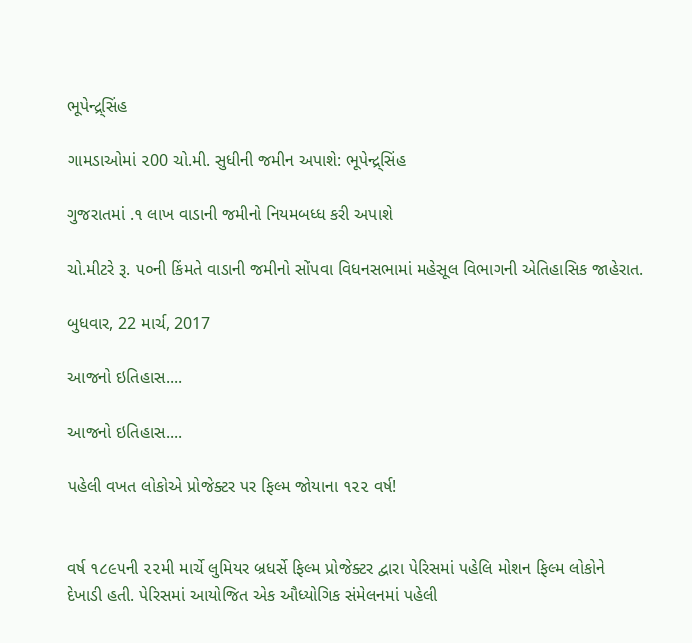ભૂપેન્દ્ર્સિંહ

ગામડાઓમાં ૨00 ચો.મી. સુધીની જમીન અપાશે: ભૂપેન્દ્ર્સિંહ

ગુજરાતમાં .૧ લાખ વાડાની જમીનો નિયમબધ્ધ કરી અપાશે

ચો.મીટરે રૂ. ૫૦ની કિંમતે વાડાની જમીનો સોંપવા વિધનસભામાં મહેસૂલ વિભાગની એતિહાસિક જાહેરાત.

બુધવાર, 22 માર્ચ, 2017

આજનો ઇતિહાસ....

આજનો ઇતિહાસ....

પહેલી વખત લોકોએ પ્રોજેક્ટર પર ફિલ્મ જોયાના ૧૨૨ વર્ષ!


વર્ષ ૧૮૯૫ની ૨૨મી માર્ચે લુમિયર બ્રધર્સે ફિલ્મ પ્રોજેક્ટર દ્વારા પેરિસમાં પહેલિ મોશન ફિલ્મ લોકોને
દેખાડી હતી. પેરિસમાં આયોજિત એક ઔધ્યોગિક સંમેલનમાં પહેલી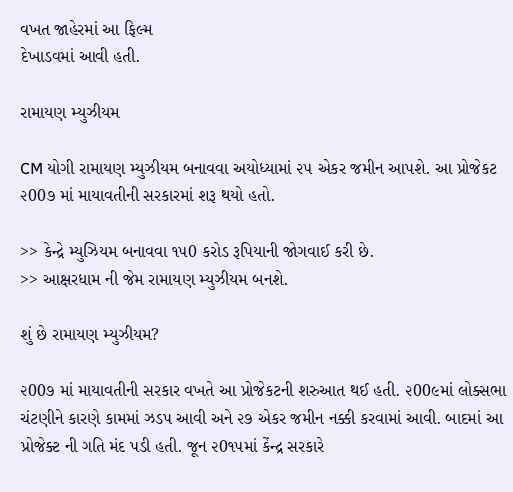વખત જાહેરમાં આ ફિલ્મ
દેખાડવમાં આવી હતી.

રામાયણ મ્યુઝીયમ

CM યોગી રામાયણ મ્યુઝીયમ બનાવવા અયોધ્યામાં ૨૫ એકર જમીન આપશે. આ પ્રોજેકટ ૨00૭ માં માયાવતીની સરકારમાં શરૂ થયો હતો.

>> કેન્દ્રે મ્યુઝિયમ બનાવવા ૧૫0 કરોડ રૂપિયાની જોગવાઈ કરી છે.
>> આક્ષરધામ ની જેમ રામાયણ મ્યુઝીયમ બનશે.

શું છે રામાયણ મ્યુઝીયમ?

૨00૭ માં માયાવતીની સરકાર વખતે આ પ્રોજેકટની શરુઆત થઈ હતી. ૨00૯માં લોક્સભા ચંટણીને કારણે કામમાં ઝડપ આવી અને ૨૭ એકર જમીન નક્કી કરવામાં આવી. બાદમાં આ પ્રોજેક્ટ ની ગતિ મંદ પડી હતી. જૂન ૨0૧૫માં કેંન્દ્ર સરકારે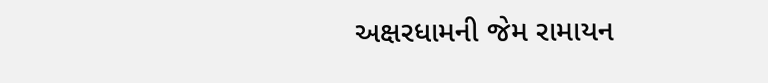અક્ષરધામની જેમ રામાયન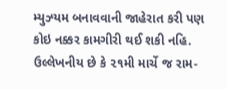મ્યુઝ્યમ બનાવવાની જાહેરાત કરી પણ કોઇ નક્કર કામગીરી થઈ શકી નહિ. ઉલ્લેખનીય છે કે ૨૧મી માર્ચે જ રામ-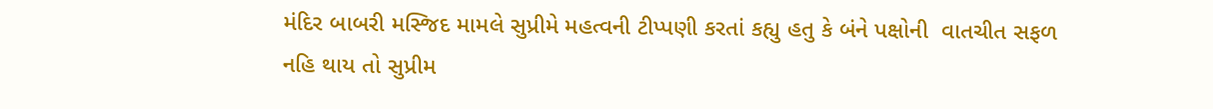મંદિર બાબરી મસ્જિદ મામલે સુપ્રીમે મહત્વની ટીપ્પણી કરતાં કહ્યુ હતુ કે બંને પક્ષોની  વાતચીત સફળ નહિ થાય તો સુપ્રીમ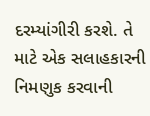દરમ્યાંગીરી કરશે. તે માટે એક સલાહકારની નિમણુક કરવાની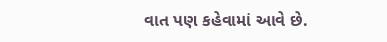વાત પણ કહેવામાં આવે છે.